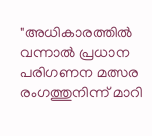"അധികാരത്തിൽ വന്നാൽ പ്രധാന പരിഗണന മത്സര രംഗത്തുനിന്ന് മാറി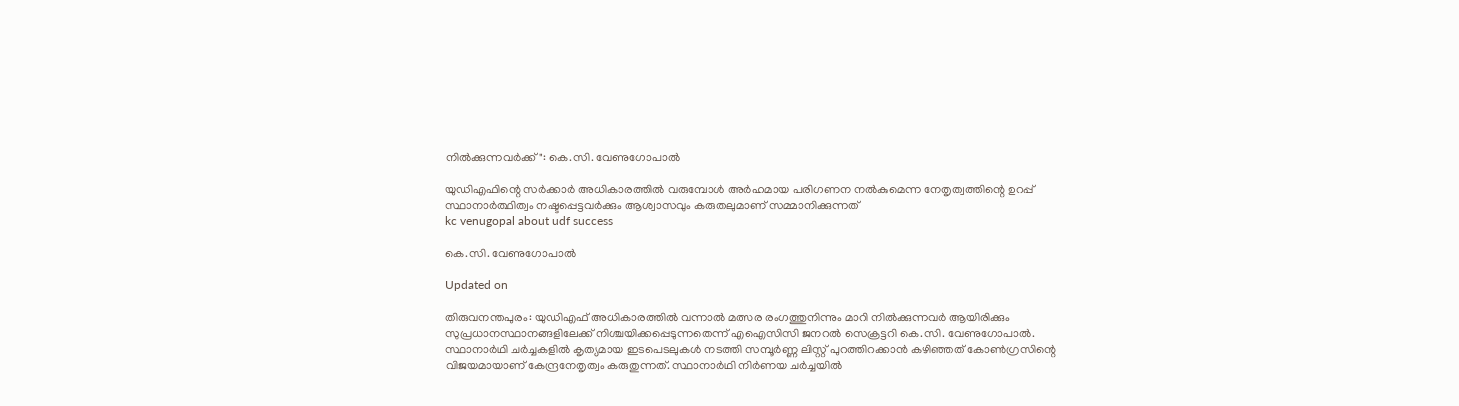നിൽക്കുന്നവർക്ക്": കെ.സി. വേണുഗോപാല്‍

യുഡിഎഫിന്റെ സര്‍ക്കാര്‍ അധികാരത്തില്‍ വരുമ്പോള്‍ അര്‍ഹമായ പരിഗണന നല്‍കുമെന്ന നേതൃത്വത്തിന്റെ ഉറപ്പ് സ്ഥാനാര്‍ത്ഥിത്വം നഷ്ടപ്പെട്ടവര്‍ക്കും ആശ്വാസവും കരുതലുമാണ് സമ്മാനിക്കുന്നത്
kc venugopal about udf success

കെ.സി. വേണുഗോപാൽ

Updated on

തിരുവനന്തപുരം: യുഡിഎഫ് അധികാരത്തിൽ വന്നാൽ മത്സര രംഗത്തുനിന്നും മാറി നില്‍ക്കുന്നവര്‍ ആയിരിക്കും സുപ്രധാനസ്ഥാനങ്ങളിലേക്ക് നിശ്ചയിക്കപ്പെടുന്നതെന്ന് എഐസിസി ജനറല്‍ സെക്രട്ടറി കെ.സി. വേണുഗോപാല്‍. സ്ഥാനാര്‍ഥി ചര്‍ച്ചകളില്‍ കൃത്യമായ ഇടപെടലുകള്‍ നടത്തി സമ്പൂര്‍ണ്ണ ലിസ്റ്റ് പുറത്തിറക്കാന്‍ കഴിഞ്ഞത് കോണ്‍ഗ്രസിന്റെ വിജയമായാണ് കേന്ദ്രനേതൃത്വം കരുതുന്നത്. സ്ഥാനാർഥി നിര്‍ണയ ചര്‍ച്ചയില്‍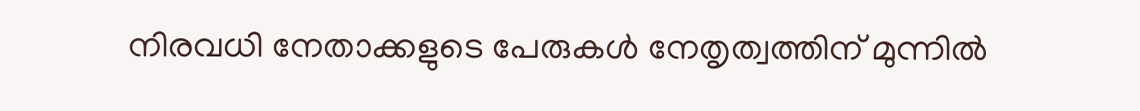നിരവധി നേതാക്കളുടെ പേരുകള്‍ നേതൃത്വത്തിന് മുന്നില്‍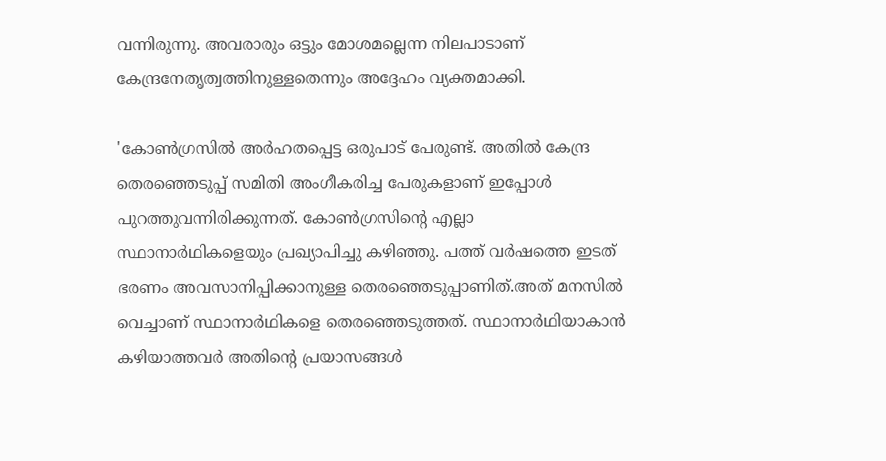വന്നിരുന്നു. അവരാരും ഒട്ടും മോശമല്ലെന്ന നിലപാടാണ് കേന്ദ്രനേതൃത്വത്തിനുള്ളതെന്നും അദ്ദേഹം വ്യക്തമാക്കി.

'കോണ്‍ഗ്രസില്‍ അര്‍ഹതപ്പെട്ട ഒരുപാട് പേരുണ്ട്. അതില്‍ കേന്ദ്ര തെരഞ്ഞെടുപ്പ് സമിതി അംഗീകരിച്ച പേരുകളാണ് ഇപ്പോള്‍ പുറത്തുവന്നിരിക്കുന്നത്. കോണ്‍ഗ്രസിന്‍റെ എല്ലാ സ്ഥാനാർഥികളെയും പ്രഖ്യാപിച്ചു കഴിഞ്ഞു. പത്ത് വര്‍ഷത്തെ ഇടത് ഭരണം അവസാനിപ്പിക്കാനുള്ള തെരഞ്ഞെടുപ്പാണിത്.അത് മനസില്‍ വെച്ചാണ് സ്ഥാനാർഥികളെ തെരഞ്ഞെടുത്തത്. സ്ഥാനാർഥിയാകാന്‍ കഴിയാത്തവര്‍ അതിന്റെ പ്രയാസങ്ങള്‍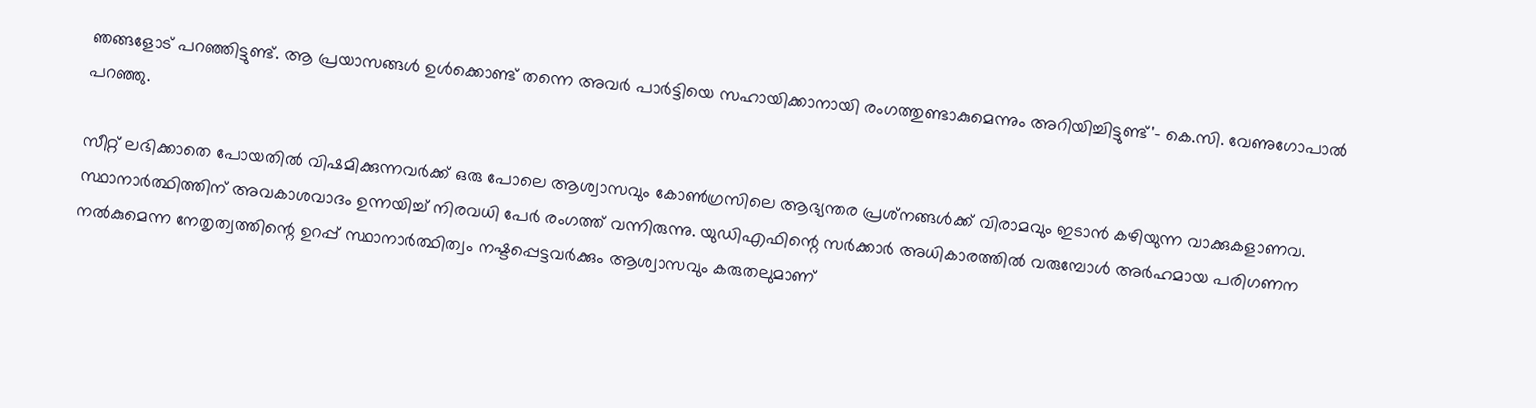ഞങ്ങളോട് പറഞ്ഞിട്ടുണ്ട്. ആ പ്രയാസങ്ങള്‍ ഉള്‍ക്കൊണ്ട് തന്നെ അവര്‍ പാര്‍ട്ടിയെ സഹായിക്കാനായി രംഗത്തുണ്ടാകുമെന്നും അറിയിച്ചിട്ടുണ്ട്'- കെ.സി. വേണുഗോപാൽ പറഞ്ഞു.

സീറ്റ് ലഭിക്കാതെ പോയതില്‍ വിഷമിക്കുന്നവര്‍ക്ക് ഒരു പോലെ ആശ്വാസവും കോണ്‍ഗ്രസിലെ ആഭ്യന്തര പ്രശ്‌നങ്ങള്‍ക്ക് വിരാമവും ഇടാന്‍ കഴിയുന്ന വാക്കുകളാണവ. സ്ഥാനാര്‍ത്ഥിത്തിന് അവകാശവാദം ഉന്നയിച്ച് നിരവധി പേര്‍ രംഗത്ത് വന്നിരുന്നു. യുഡിഎഫിന്റെ സര്‍ക്കാര്‍ അധികാരത്തില്‍ വരുമ്പോള്‍ അര്‍ഹമായ പരിഗണന നല്‍കുമെന്ന നേതൃത്വത്തിന്റെ ഉറപ്പ് സ്ഥാനാര്‍ത്ഥിത്വം നഷ്ടപ്പെട്ടവര്‍ക്കും ആശ്വാസവും കരുതലുമാണ്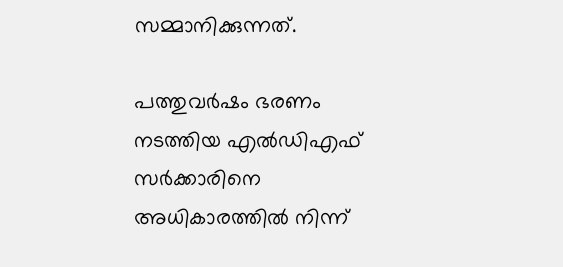സമ്മാനിക്കുന്നത്.

പത്തുവര്‍ഷം ഭരണം നടത്തിയ എല്‍ഡിഎഫ് സര്‍ക്കാരിനെ അധികാരത്തില്‍ നിന്ന്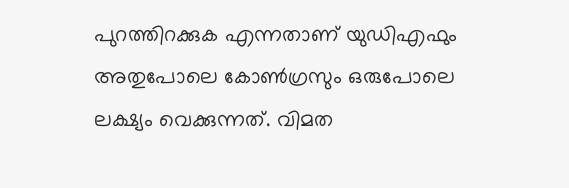പുറത്തിറക്കുക എന്നതാണ് യുഡിഎഫും അതുപോലെ കോണ്‍ഗ്രസും ഒരുപോലെ ലക്ഷ്യം വെക്കുന്നത്. വിമത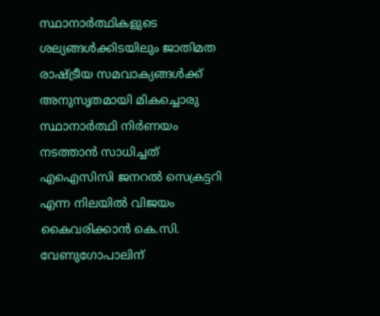സ്ഥാനാര്‍ത്ഥികളുടെ ശല്യങ്ങള്‍ക്കിടയിലും ജാതിമത രാഷ്ട്രീയ സമവാക്യങ്ങള്‍ക്ക് അനുസൃതമായി മികച്ചൊരു സ്ഥാനാര്‍ത്ഥി നിര്‍ണയം നടത്താന്‍ സാധിച്ചത് എഐസിസി ജനറല്‍ സെക്രട്ടറി എന്ന നിലയില്‍ വിജയം കൈവരിക്കാന്‍ കെ.സി. വേണുഗോപാലിന്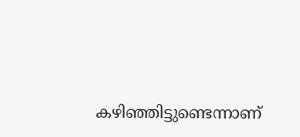കഴിഞ്ഞിട്ടുണ്ടെന്നാണ്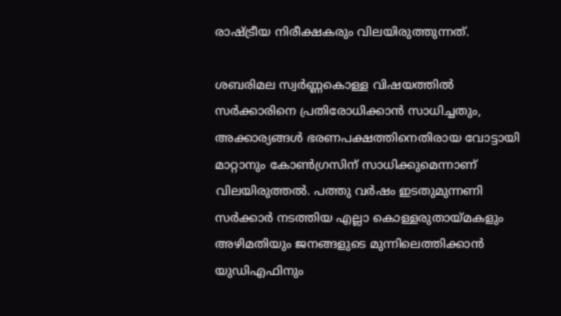രാഷ്ട്രീയ നിരീക്ഷകരും വിലയിരുത്തുന്നത്.

ശബരിമല സ്വര്‍ണ്ണകൊള്ള വിഷയത്തില്‍ സര്‍ക്കാരിനെ പ്രതിരോധിക്കാന്‍ സാധിച്ചതും, അക്കാര്യങ്ങള്‍ ഭരണപക്ഷത്തിനെതിരായ വോട്ടായി മാറ്റാനും കോണ്‍ഗ്രസിന് സാധിക്കുമെന്നാണ് വിലയിരുത്തല്‍. പത്തു വര്‍ഷം ഇടതുമുന്നണി സര്‍ക്കാര്‍ നടത്തിയ എല്ലാ കൊള്ളരുതായ്മകളും അഴിമതിയും ജനങ്ങളുടെ മുന്നിലെത്തിക്കാന്‍ യുഡിഎഫിനും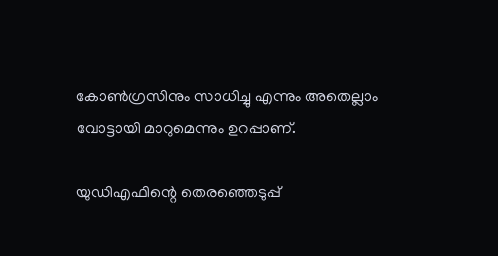കോണ്‍ഗ്രസിനും സാധിച്ചു എന്നും അതെല്ലാം വോട്ടായി മാറുമെന്നും ഉറപ്പാണ്.

യുഡിഎഫിന്റെ തെരഞ്ഞെടുപ്പ്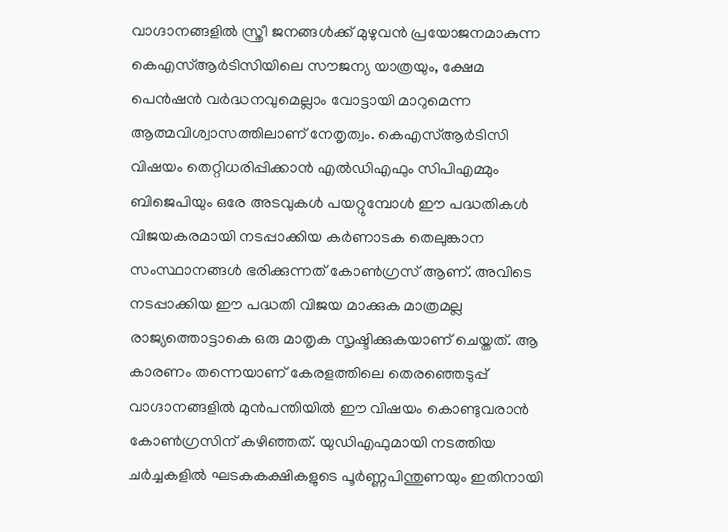വാഗ്ദാനങ്ങളില്‍ സ്ത്രീ ജനങ്ങള്‍ക്ക് മുഴുവന്‍ പ്രയോജനമാകുന്ന കെഎസ്ആര്‍ടിസിയിലെ സൗജന്യ യാത്രയും, ക്ഷേമ പെന്‍ഷന്‍ വര്‍ദ്ധനവുമെല്ലാം വോട്ടായി മാറുമെന്ന ആത്മവിശ്വാസത്തിലാണ് നേതൃത്വം. കെഎസ്ആര്‍ടിസി വിഷയം തെറ്റിധരിപ്പിക്കാന്‍ എല്‍ഡിഎഫും സിപിഎമ്മും ബിജെപിയും ഒരേ അടവുകള്‍ പയറ്റുമ്പോള്‍ ഈ പദ്ധതികള്‍ വിജയകരമായി നടപ്പാക്കിയ കര്‍ണാടക തെലുങ്കാന സംസ്ഥാനങ്ങള്‍ ഭരിക്കുന്നത് കോണ്‍ഗ്രസ് ആണ്. അവിടെ നടപ്പാക്കിയ ഈ പദ്ധതി വിജയ മാക്കുക മാത്രമല്ല രാജ്യത്തൊട്ടാകെ ഒരു മാതൃക സൃഷ്ടിക്കുകയാണ് ചെയ്തത്. ആ കാരണം തന്നെയാണ് കേരളത്തിലെ തെരഞ്ഞെടുപ്പ് വാഗ്ദാനങ്ങളില്‍ മുന്‍പന്തിയില്‍ ഈ വിഷയം കൊണ്ടുവരാന്‍ കോണ്‍ഗ്രസിന് കഴിഞ്ഞത്. യുഡിഎഫുമായി നടത്തിയ ചര്‍ച്ചകളില്‍ ഘടകകക്ഷികളുടെ പൂര്‍ണ്ണപിന്തുണയും ഇതിനായി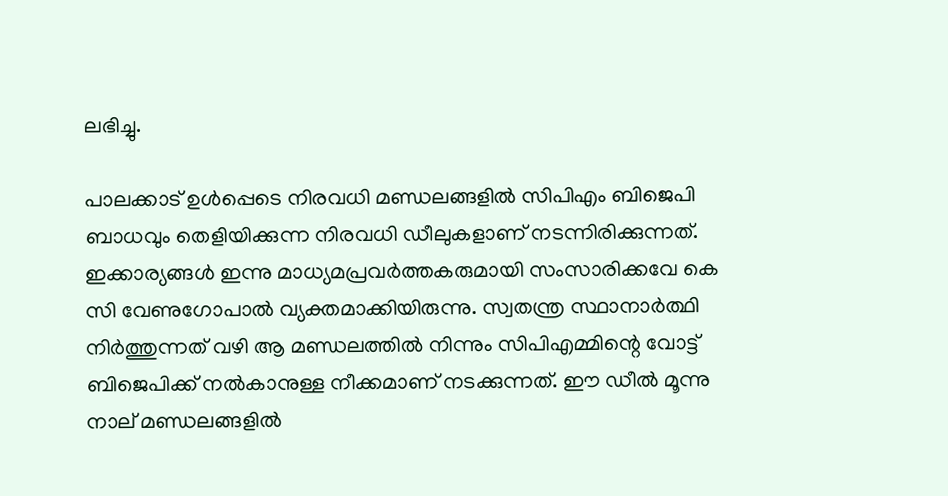ലഭിച്ചു.

പാലക്കാട് ഉള്‍പ്പെടെ നിരവധി മണ്ഡലങ്ങളില്‍ സിപിഎം ബിജെപി ബാധവും തെളിയിക്കുന്ന നിരവധി ഡീലുകളാണ് നടന്നിരിക്കുന്നത്. ഇക്കാര്യങ്ങള്‍ ഇന്നു മാധ്യമപ്രവര്‍ത്തകരുമായി സംസാരിക്കവേ കെ സി വേണുഗോപാല്‍ വ്യക്തമാക്കിയിരുന്നു. സ്വതന്ത്ര സ്ഥാനാര്‍ത്ഥി നിര്‍ത്തുന്നത് വഴി ആ മണ്ഡലത്തില്‍ നിന്നും സിപിഎമ്മിന്റെ വോട്ട് ബിജെപിക്ക് നല്‍കാനുള്ള നീക്കമാണ് നടക്കുന്നത്. ഈ ഡീല്‍ മൂന്നു നാല് മണ്ഡലങ്ങളില്‍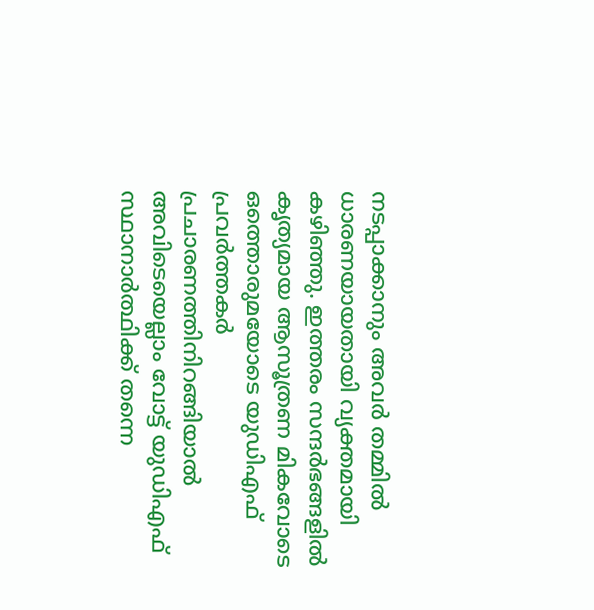നടപ്പാക്കാനും അവര്‍ തമ്മില്‍ ധാരണയായതായി വ്യക്തമായി കഴിഞ്ഞു. ഇത്തരം സന്ദര്‍ഭങ്ങളില്‍ കൃത്യമായ ആസൂത്രണ മികവോടെ ഒത്തൊരുമയോടെ യുഡിഎഫ് പ്രവര്‍ത്തകര്‍ പ്രചാരണത്തിനിറങ്ങിയാല്‍ അവിടെയെല്ലാം വോട്ട് യുഡിഎഫ് സ്ഥാനാര്‍ത്ഥിക്ക് തന്നെ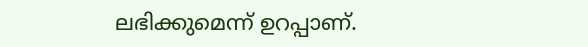ലഭിക്കുമെന്ന് ഉറപ്പാണ്.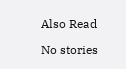Also Read

No stories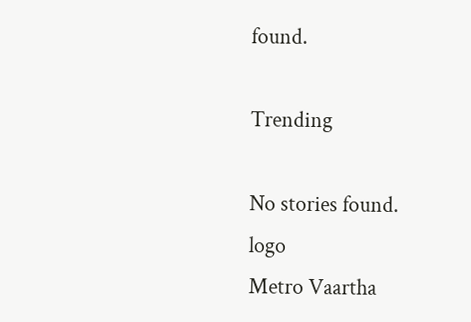found.

Trending

No stories found.
logo
Metro Vaartha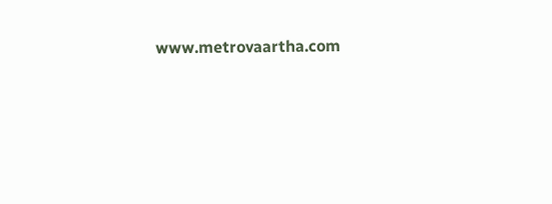www.metrovaartha.com